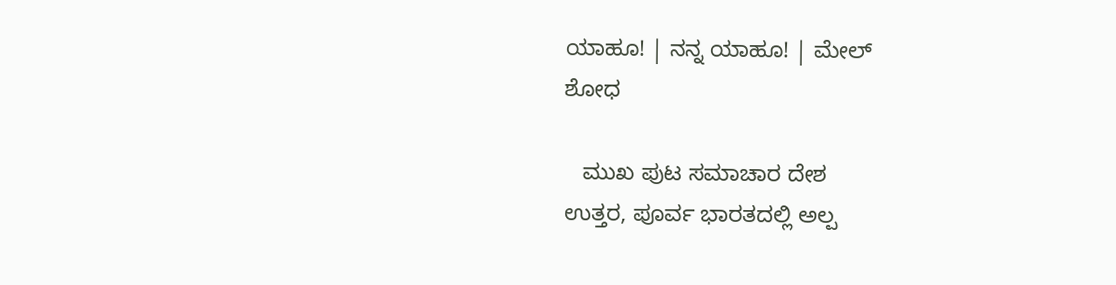ಯಾಹೂ! | ನನ್ನ ಯಾಹೂ! | ಮೇಲ್
ಶೋಧ

   ಮುಖ ಪುಟ ಸಮಾಚಾರ ದೇಶ
ಉತ್ತರ, ಪೂರ್ವ ಭಾರತದಲ್ಲಿ ಅಲ್ಪ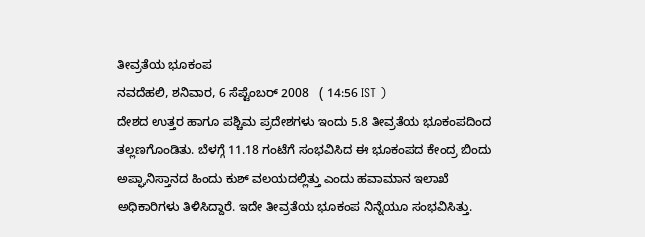ತೀವ್ರತೆಯ ಭೂಕಂಪ
ನವದೆಹಲಿ, ಶನಿವಾರ, 6 ಸೆಪ್ಟೆಂಬರ್ 2008   ( 14:56 IST )
ದೇಶದ ಉತ್ತರ ಹಾಗೂ ಪಶ್ಚಿಮ ಪ್ರದೇಶಗಳು ಇಂದು 5.8 ತೀವ್ರತೆಯ ಭೂಕಂಪದಿಂದ ತಲ್ಲಣಗೊಂಡಿತು. ಬೆಳಗ್ಗೆ 11.18 ಗಂಟೆಗೆ ಸಂಭವಿಸಿದ ಈ ಭೂಕಂಪದ ಕೇಂದ್ರ ಬಿಂದು ಅಪ್ಘಾನಿಸ್ತಾನದ ಹಿಂದು ಕುಶ್ ವಲಯದಲ್ಲಿತ್ತು ಎಂದು ಹವಾಮಾನ ಇಲಾಖೆ ಅಧಿಕಾರಿಗಳು ತಿಳಿಸಿದ್ದಾರೆ. ಇದೇ ತೀವ್ರತೆಯ ಭೂಕಂಪ ನಿನ್ನೆಯೂ ಸಂಭವಿಸಿತ್ತು.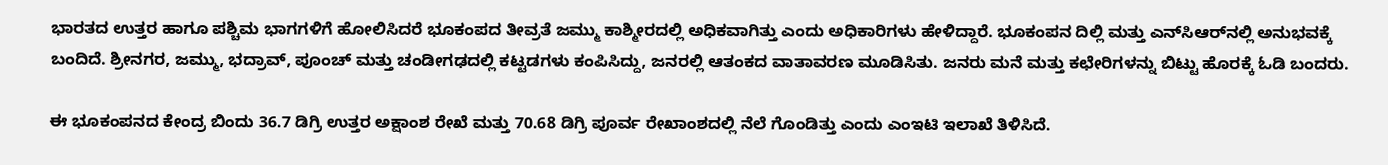ಭಾರತದ ಉತ್ತರ ಹಾಗೂ ಪಶ್ಚಿಮ ಭಾಗಗಳಿಗೆ ಹೋಲಿಸಿದರೆ ಭೂಕಂಪದ ತೀವ್ರತೆ ಜಮ್ಮು ಕಾಶ್ಮೀರದಲ್ಲಿ ಅಧಿಕವಾಗಿತ್ತು ಎಂದು ಅಧಿಕಾರಿಗಳು ಹೇಳಿದ್ದಾರೆ. ಭೂಕಂಪನ ದಿಲ್ಲಿ ಮತ್ತು ಎನ್‌ಸಿಆರ್‌ನಲ್ಲಿ ಅನುಭವಕ್ಕೆ ಬಂದಿದೆ. ಶ್ರೀನಗರ, ಜಮ್ಮು, ಭದ್ರಾವ್, ಪೂಂಚ್ ಮತ್ತು ಚಂಡೀಗಢದಲ್ಲಿ ಕಟ್ಟಡಗಳು ಕಂಪಿಸಿದ್ದು, ಜನರಲ್ಲಿ ಆತಂಕದ ವಾತಾವರಣ ಮೂಡಿಸಿತು. ಜನರು ಮನೆ ಮತ್ತು ಕಛೇರಿಗಳನ್ನು ಬಿಟ್ಟು ಹೊರಕ್ಕೆ ಓಡಿ ಬಂದರು.

ಈ ಭೂಕಂಪನದ ಕೇಂದ್ರ ಬಿಂದು 36.7 ಡಿಗ್ರಿ ಉತ್ತರ ಅಕ್ಷಾಂಶ ರೇಖೆ ಮತ್ತು 70.68 ಡಿಗ್ರಿ ಪೂರ್ವ ರೇಖಾಂಶದಲ್ಲಿ ನೆಲೆ ಗೊಂಡಿತ್ತು ಎಂದು ಎಂಇಟಿ ಇಲಾಖೆ ತಿಳಿಸಿದೆ.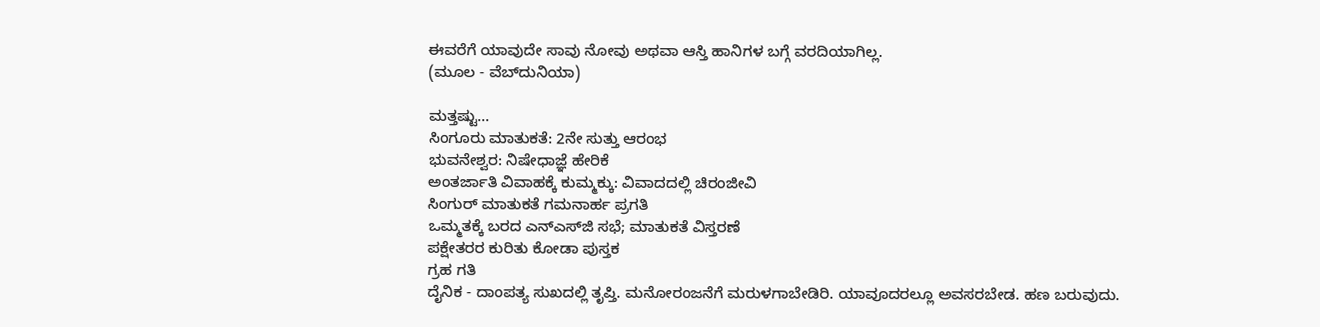ಈವರೆಗೆ ಯಾವುದೇ ಸಾವು ನೋವು ಅಥವಾ ಆಸ್ತಿ ಹಾನಿಗಳ ಬಗ್ಗೆ ವರದಿಯಾಗಿಲ್ಲ.
(ಮೂಲ - ವೆಬ್‌ದುನಿಯಾ)

ಮತ್ತಷ್ಟು...
ಸಿಂಗೂರು ಮಾತುಕತೆ: 2ನೇ ಸುತ್ತು ಆರಂಭ
ಭುವನೇಶ್ವರ: ನಿಷೇಧಾಜ್ಞೆ ಹೇರಿಕೆ
ಅಂತರ್ಜಾತಿ ವಿವಾಹಕ್ಕೆ ಕುಮ್ಮಕ್ಕು: ವಿವಾದದಲ್ಲಿ ಚಿರಂಜೀವಿ
ಸಿಂಗುರ್ ಮಾತುಕತೆ ಗಮನಾರ್ಹ ಪ್ರಗತಿ
ಒಮ್ಮತಕ್ಕೆ ಬರದ ಎನ್ಎಸ್‌ಜಿ ಸಭೆ; ಮಾತುಕತೆ ವಿಸ್ತರಣೆ
ಪಕ್ಷೇತರರ ಕುರಿತು ಕೋಡಾ ಪುಸ್ತಕ
ಗ್ರಹ ಗತಿ
ದೈನಿಕ - ದಾಂಪತ್ಯ ಸುಖದಲ್ಲಿ ತೃಪ್ತಿ. ಮನೋರಂಜನೆಗೆ ಮರುಳಗಾಬೇಡಿರಿ. ಯಾವೂದರಲ್ಲೂ ಅವಸರಬೇಡ. ಹಣ ಬರುವುದು.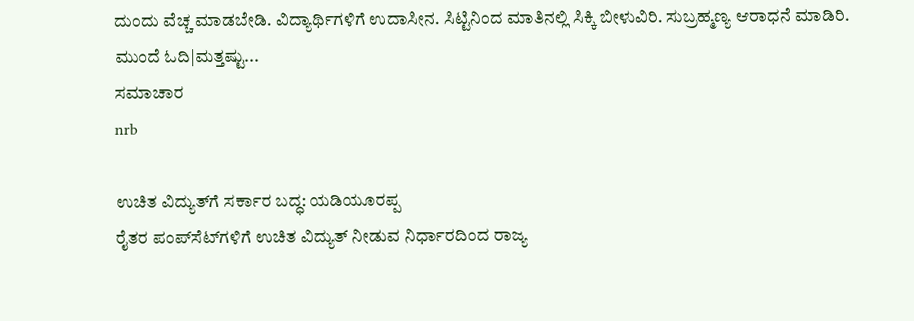ದುಂದು ವೆಚ್ಚ ಮಾಡಬೇಡಿ. ವಿದ್ಯಾರ್ಥಿಗಳಿಗೆ ಉದಾಸೀನ. ಸಿಟ್ಟಿನಿಂದ ಮಾತಿನಲ್ಲಿ ಸಿಕ್ಕಿ ಬೀಳುವಿರಿ. ಸುಬ್ರಹ್ಮಣ್ಯ ಆರಾಧನೆ ಮಾಡಿರಿ.
ಮುಂದೆ ಓದಿ|ಮತ್ತಷ್ಟು...
ಸಮಾಚಾರ
nrb

ಉಚಿತ ವಿದ್ಯುತ್‌ಗೆ ಸರ್ಕಾರ ಬದ್ಧ: ಯಡಿಯ‌ೂರಪ್ಪ
ರೈತರ ಪಂಪ್‌ಸೆಟ್‌ಗಳಿಗೆ ಉಚಿತ ವಿದ್ಯುತ್ ನೀಡುವ ನಿರ್ಧಾರದಿಂದ ರಾಜ್ಯ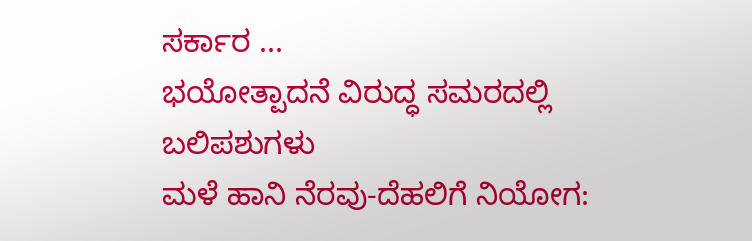ಸರ್ಕಾರ ...
ಭಯೋತ್ಪಾದನೆ ವಿರುದ್ಧ ಸಮರದಲ್ಲಿ ಬಲಿಪಶುಗಳು
ಮಳೆ ಹಾನಿ ನೆರವು-ದೆಹಲಿಗೆ ನಿಯೋಗ: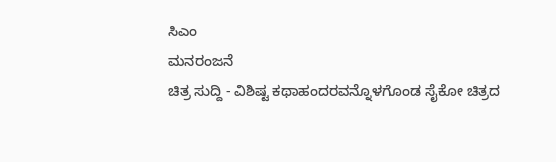ಸಿಎಂ
ಮನರಂಜನೆ
ಚಿತ್ರ ಸುದ್ದಿ - ವಿಶಿಷ್ಟ ಕಥಾಹಂದರವನ್ನೊಳಗೊಂಡ ಸೈಕೋ ಚಿತ್ರದ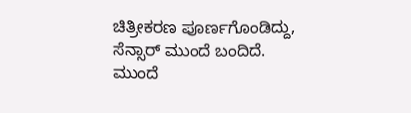ಚಿತ್ರೀಕರಣ ಪೂರ್ಣಗೊಂಡಿದ್ದು, ಸೆನ್ಸಾರ್ ಮುಂದೆ ಬಂದಿದೆ.
ಮುಂದೆ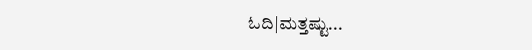ಓದಿ|ಮತ್ತಷ್ಟು...